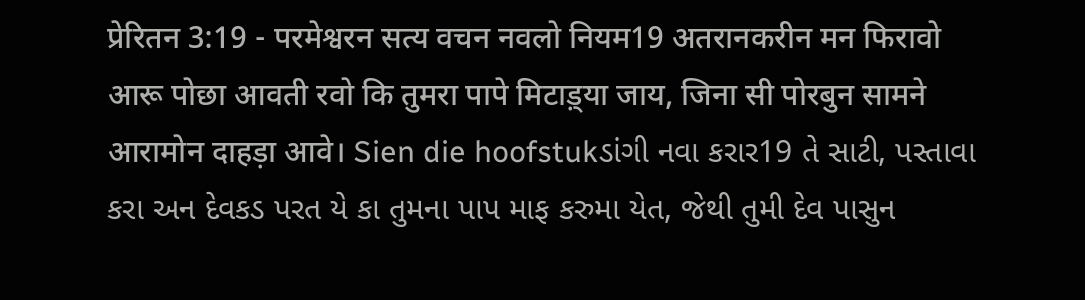प्रेरितन 3:19 - परमेश्वरन सत्य वचन नवलो नियम19 अतरानकरीन मन फिरावो आरू पोछा आवती रवो कि तुमरा पापे मिटाड़्या जाय, जिना सी पोरबुन सामने आरामोन दाहड़ा आवे। Sien die hoofstukડાંગી નવા કરાર19 તે સાટી, પસ્તાવા કરા અન દેવકડ પરત યે કા તુમના પાપ માફ કરુમા યેત, જેથી તુમી દેવ પાસુન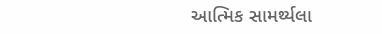આત્મિક સામર્થ્યલા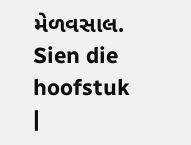મેળવસાલ. Sien die hoofstuk |